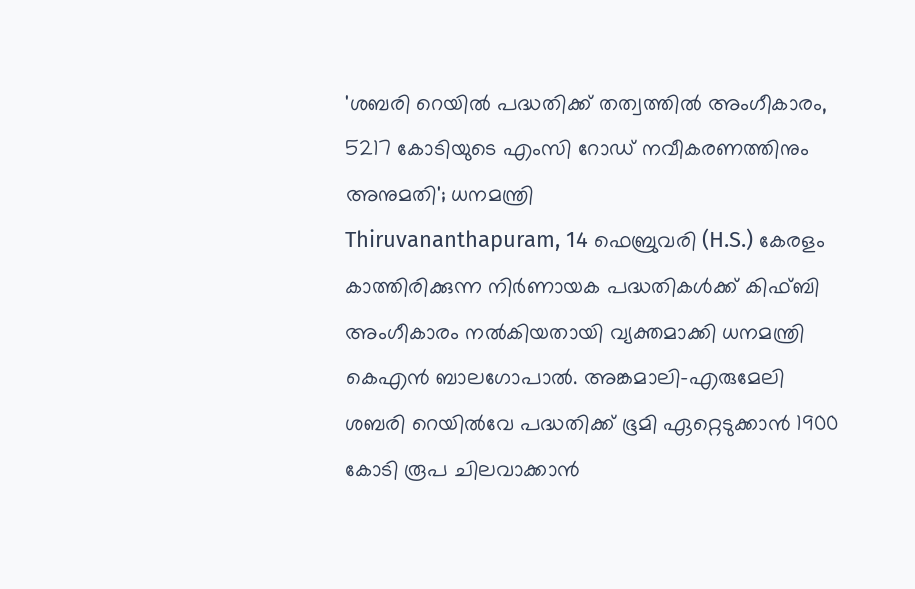'ശബരി റെയില്‍ പദ്ധതിക്ക് തത്വത്തില്‍ അംഗീകാരം, 5217 കോടിയുടെ എംസി റോഡ് നവീകരണത്തിനും അനുമതി'; ധനമന്ത്രി
Thiruvananthapuram, 14 ഫെബ്രുവരി (H.S.) കേരളം കാത്തിരിക്കുന്ന നിർണായക പദ്ധതികള്‍ക്ക് കിഫ്‌ബി അംഗീകാരം നല്‍കിയതായി വ്യക്തമാക്കി ധനമന്ത്രി കെഎൻ ബാലഗോപാല്‍. അങ്കമാലി-എരുമേലി ശബരി റെയില്‍വേ പദ്ധതിക്ക് ഭൂമി ഏറ്റെടുക്കാൻ 1900 കോടി രൂപ ചിലവാക്കാൻ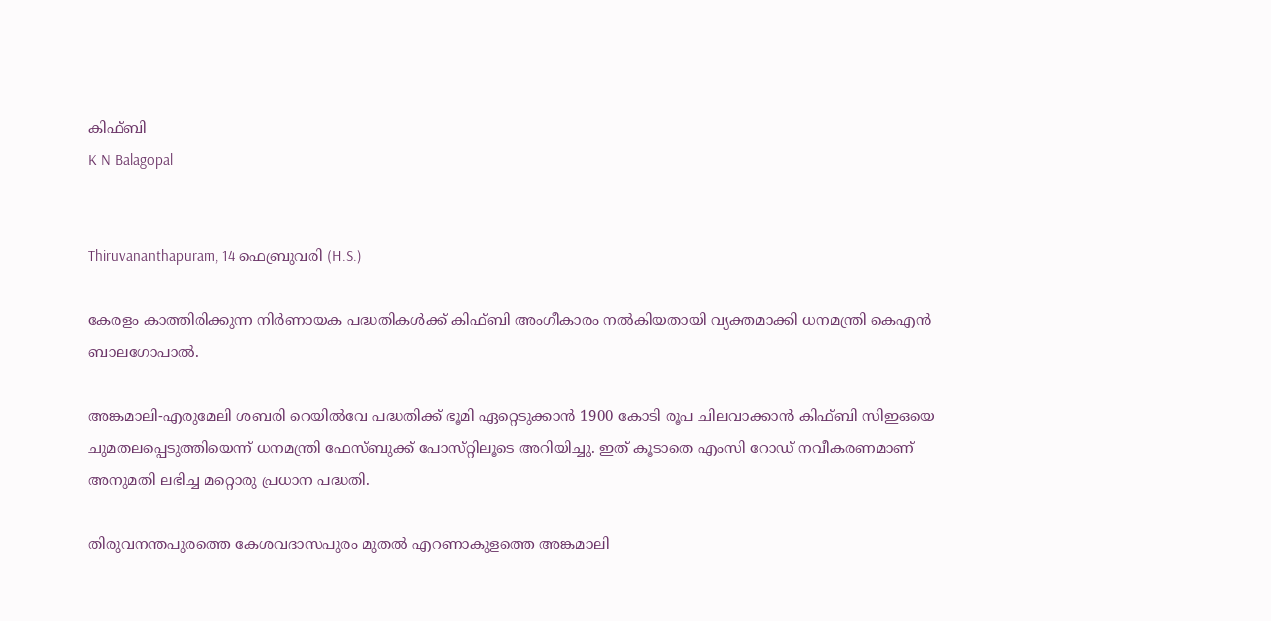കിഫ്ബി
K N Balagopal


Thiruvananthapuram, 14 ഫെബ്രുവരി (H.S.)

കേരളം കാത്തിരിക്കുന്ന നിർണായക പദ്ധതികള്‍ക്ക് കിഫ്‌ബി അംഗീകാരം നല്‍കിയതായി വ്യക്തമാക്കി ധനമന്ത്രി കെഎൻ ബാലഗോപാല്‍.

അങ്കമാലി-എരുമേലി ശബരി റെയില്‍വേ പദ്ധതിക്ക് ഭൂമി ഏറ്റെടുക്കാൻ 1900 കോടി രൂപ ചിലവാക്കാൻ കിഫ്ബി സിഇഒയെ ചുമതലപ്പെടുത്തിയെന്ന് ധനമന്ത്രി ഫേസ്‌ബുക്ക് പോസ്‌റ്റിലൂടെ അറിയിച്ചു. ഇത് കൂടാതെ എംസി റോഡ് നവീകരണമാണ് അനുമതി ലഭിച്ച മറ്റൊരു പ്രധാന പദ്ധതി.

തിരുവനന്തപുരത്തെ കേശവദാസപുരം മുതല്‍ എറണാകുളത്തെ അങ്കമാലി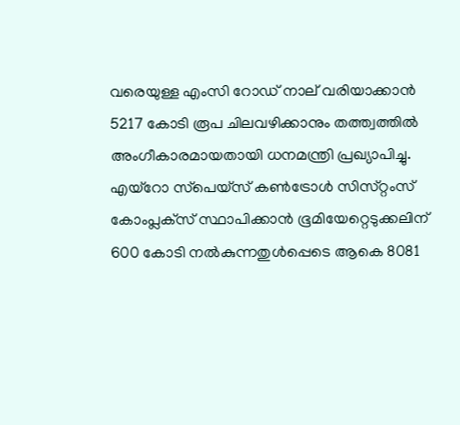വരെയുള്ള എംസി റോഡ് നാല് വരിയാക്കാൻ 5217 കോടി രൂപ ചിലവഴിക്കാനും തത്ത്വത്തില്‍ അംഗീകാരമായതായി ധനമന്ത്രി പ്രഖ്യാപിച്ചു. എയ്‌റോ സ്‌പെയ്‌സ് കണ്‍ട്രോള്‍ സിസ്‌റ്റംസ് കോംപ്ലക്‌സ് സ്ഥാപിക്കാൻ ഭൂമിയേറ്റെടുക്കലിന് 600 കോടി നല്‍കുന്നതുള്‍പ്പെടെ ആകെ 8081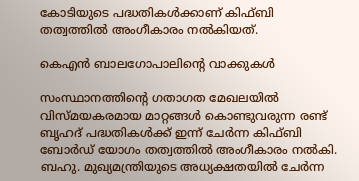കോടിയുടെ പദ്ധതികള്‍ക്കാണ് കിഫ്‌ബി തത്വത്തില്‍ അംഗീകാരം നല്‍കിയത്.

കെഎൻ ബാലഗോപാലിന്റെ വാക്കുകള്‍

സംസ്ഥാനത്തിന്റെ ഗതാഗത മേഖലയില്‍ വിസ്‌മയകരമായ മാറ്റങ്ങള്‍ കൊണ്ടുവരുന്ന രണ്ട് ബൃഹദ് പദ്ധതികള്‍ക്ക് ഇന്ന് ചേർന്ന കിഫ്ബി ബോർഡ് യോഗം തത്വത്തില്‍ അംഗീകാരം നല്‍കി. ബഹു. മുഖ്യമന്ത്രിയുടെ അധ്യക്ഷതയില്‍ ചേർന്ന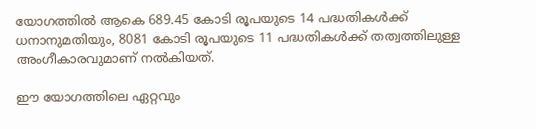യോഗത്തില്‍ ആകെ 689.45 കോടി രൂപയുടെ 14 പദ്ധതികള്‍ക്ക് ധനാനുമതിയും, 8081 കോടി രൂപയുടെ 11 പദ്ധതികള്‍ക്ക് തത്വത്തിലുള്ള അംഗീകാരവുമാണ് നല്‍കിയത്.

ഈ യോഗത്തിലെ ഏറ്റവും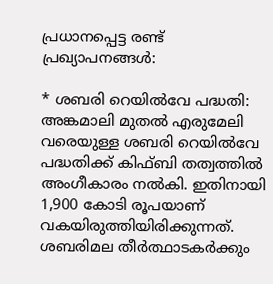പ്രധാനപ്പെട്ട രണ്ട് പ്രഖ്യാപനങ്ങള്‍:

* ശബരി റെയില്‍വേ പദ്ധതി: അങ്കമാലി മുതല്‍ എരുമേലി വരെയുള്ള ശബരി റെയില്‍വേ പദ്ധതിക്ക് കിഫ്ബി തത്വത്തില്‍ അംഗീകാരം നല്‍കി. ഇതിനായി 1,900 കോടി രൂപയാണ് വകയിരുത്തിയിരിക്കുന്നത്. ശബരിമല തീർത്ഥാടകർക്കും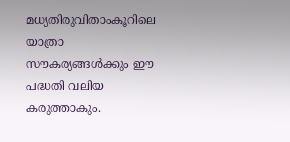മധ്യതിരുവിതാംകൂറിലെ യാത്രാ സൗകര്യങ്ങള്‍ക്കും ഈ പദ്ധതി വലിയ കരുത്താകും.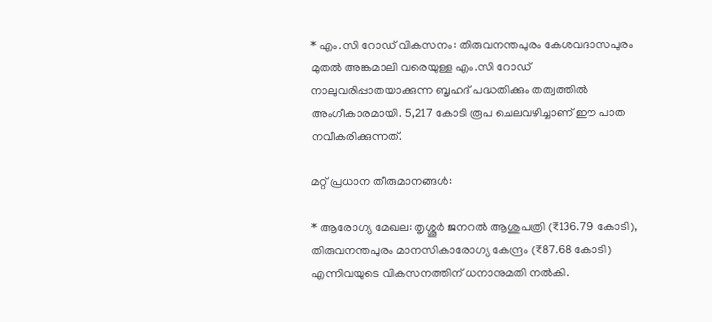* എം.സി റോഡ് വികസനം: തിരുവനന്തപുരം കേശവദാസപുരം മുതല്‍ അങ്കമാലി വരെയുള്ള എം.സി റോഡ് നാലുവരിപ്പാതയാക്കുന്ന ബൃഹദ് പദ്ധതിക്കും തത്വത്തില്‍ അംഗീകാരമായി. 5,217 കോടി രൂപ ചെലവഴിച്ചാണ് ഈ പാത നവീകരിക്കുന്നത്.

മറ്റ് പ്രധാന തീരുമാനങ്ങള്‍:

* ആരോഗ്യ മേഖല: തൃശ്ശൂർ ജനറല്‍ ആശുപത്രി (₹136.79 കോടി), തിരുവനന്തപുരം മാനസികാരോഗ്യ കേന്ദ്രം (₹87.68 കോടി) എന്നിവയുടെ വികസനത്തിന് ധനാനുമതി നല്‍കി.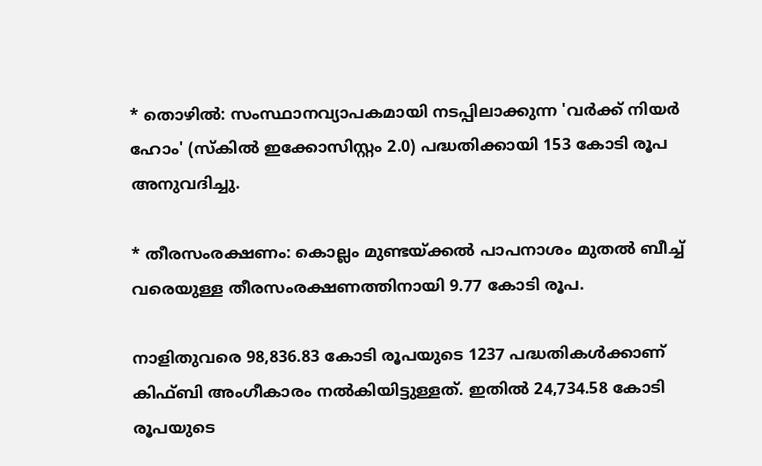* തൊഴില്‍: സംസ്ഥാനവ്യാപകമായി നടപ്പിലാക്കുന്ന 'വർക്ക് നിയർ ഹോം' (സ്കില്‍ ഇക്കോസിസ്റ്റം 2.0) പദ്ധതിക്കായി 153 കോടി രൂപ അനുവദിച്ചു.

* തീരസംരക്ഷണം: കൊല്ലം മുണ്ടയ്ക്കല്‍ പാപനാശം മുതല്‍ ബീച്ച്‌ വരെയുള്ള തീരസംരക്ഷണത്തിനായി 9.77 കോടി രൂപ.

നാളിതുവരെ 98,836.83 കോടി രൂപയുടെ 1237 പദ്ധതികള്‍ക്കാണ് കിഫ്ബി അംഗീകാരം നല്‍കിയിട്ടുള്ളത്. ഇതില്‍ 24,734.58 കോടി രൂപയുടെ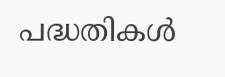പദ്ധതികള്‍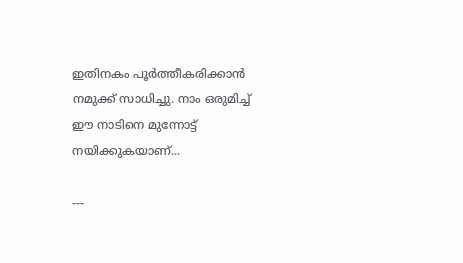ഇതിനകം പൂർത്തീകരിക്കാൻ നമുക്ക് സാധിച്ചു. നാം ഒരുമിച്ച്‌ ഈ നാടിനെ മുന്നോട്ട് നയിക്കുകയാണ്...

---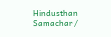Hindusthan Samachar /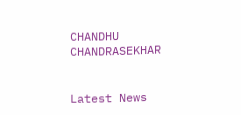CHANDHU CHANDRASEKHAR


Latest News